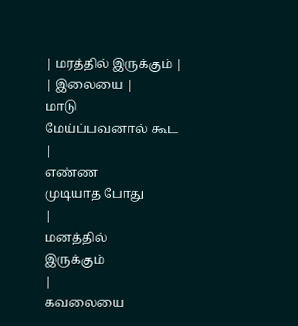| மரத்தில் இருக்கும் |
| இலையை |
மாடு
மேய்ப்பவனால் கூட
|
எண்ண
முடியாத போது
|
மனத்தில்
இருக்கும்
|
கவலையை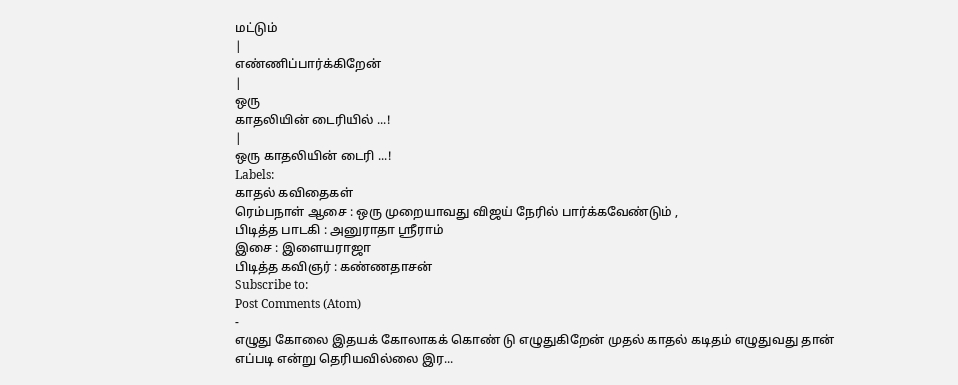மட்டும்
|
எண்ணிப்பார்க்கிறேன்
|
ஒரு
காதலியின் டைரியில் ...!
|
ஒரு காதலியின் டைரி ...!
Labels:
காதல் கவிதைகள்
ரெம்பநாள் ஆசை : ஒரு முறையாவது விஜய் நேரில் பார்க்கவேண்டும் ,
பிடித்த பாடகி : அனுராதா ஸ்ரீராம்
இசை : இளையராஜா
பிடித்த கவிஞர் : கண்ணதாசன்
Subscribe to:
Post Comments (Atom)
-
எழுது கோலை இதயக் கோலாகக் கொண் டு எழுதுகிறேன் முதல் காதல் கடிதம் எழுதுவது தான் எப்படி என்று தெரியவில்லை இர...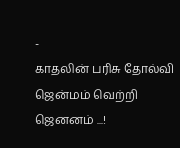-
காதலின் பரிசு தோல்வி ஜென்மம் வெற்றி ஜெனனம் ...!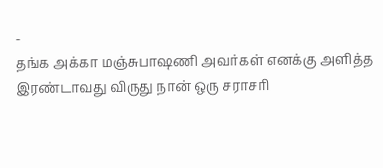-
தங்க அக்கா மஞ்சுபாஷணி அவர்கள் எனக்கு அளித்த இரண்டாவது விருது நான் ஒரு சராசரி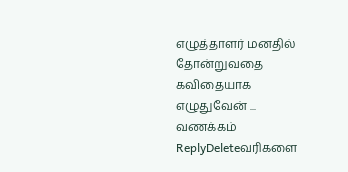எழுத்தாளர் மனதில் தோன்றுவதை கவிதையாக எழுதுவேன் ...
வணக்கம்
ReplyDeleteவரிகளை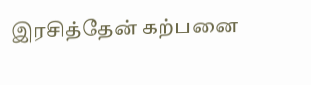இரசித்தேன் கற்பனை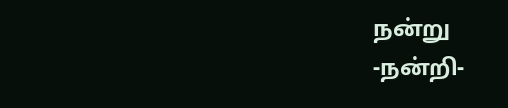நன்று
-நன்றி-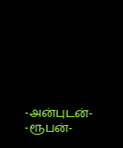-அன்புடன்-
-ரூபன்-